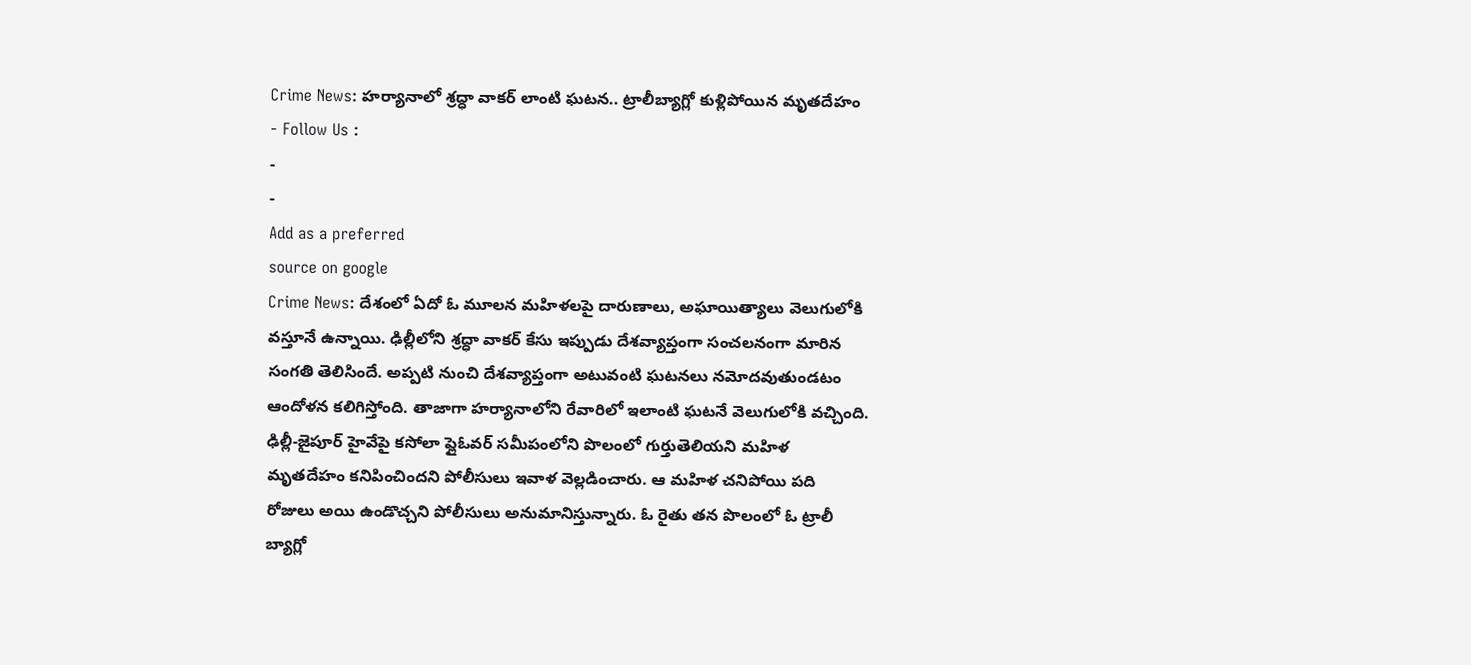Crime News: హర్యానాలో శ్రద్ధా వాకర్ లాంటి ఘటన.. ట్రాలీబ్యాగ్లో కుళ్లిపోయిన మృతదేహం
- Follow Us :
-
-
Add as a preferred
source on google
Crime News: దేశంలో ఏదో ఓ మూలన మహిళలపై దారుణాలు, అఘాయిత్యాలు వెలుగులోకి వస్తూనే ఉన్నాయి. ఢిల్లీలోని శ్రద్ధా వాకర్ కేసు ఇప్పుడు దేశవ్యాప్తంగా సంచలనంగా మారిన సంగతి తెలిసిందే. అప్పటి నుంచి దేశవ్యాప్తంగా అటువంటి ఘటనలు నమోదవుతుండటం ఆందోళన కలిగిస్తోంది. తాజాగా హర్యానాలోని రేవారిలో ఇలాంటి ఘటనే వెలుగులోకి వచ్చింది. ఢిల్లీ-జైపూర్ హైవేపై కసోలా ఫ్లైఓవర్ సమీపంలోని పొలంలో గుర్తుతెలియని మహిళ మృతదేహం కనిపించిందని పోలీసులు ఇవాళ వెల్లడించారు. ఆ మహిళ చనిపోయి పది రోజులు అయి ఉండొచ్చని పోలీసులు అనుమానిస్తున్నారు. ఓ రైతు తన పొలంలో ఓ ట్రాలీ బ్యాగ్లో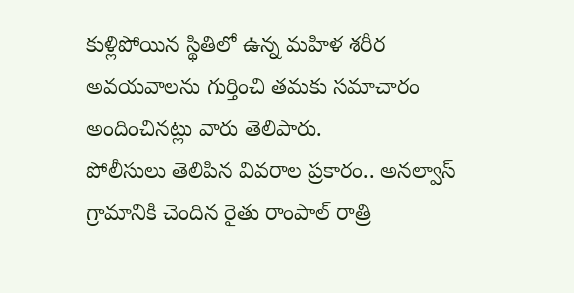కుళ్లిపోయిన స్థితిలో ఉన్న మహిళ శరీర అవయవాలను గుర్తించి తమకు సమాచారం అందించినట్లు వారు తెలిపారు.
పోలీసులు తెలిపిన వివరాల ప్రకారం.. అనల్వాస్ గ్రామానికి చెందిన రైతు రాంపాల్ రాత్రి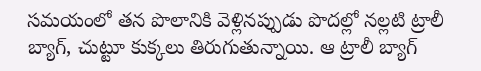సమయంలో తన పొలానికి వెళ్లినప్పుడు పొదల్లో నల్లటి ట్రాలీ బ్యాగ్, చుట్టూ కుక్కలు తిరుగుతున్నాయి. ఆ ట్రాలీ బ్యాగ్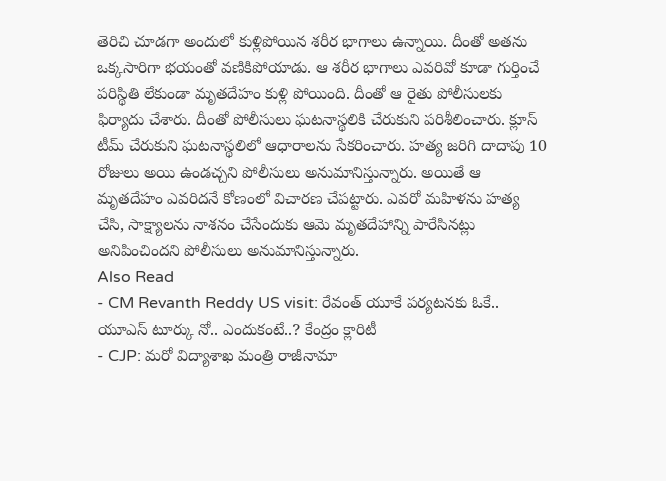తెరిచి చూడగా అందులో కుళ్లిపోయిన శరీర భాగాలు ఉన్నాయి. దీంతో అతను ఒక్కసారిగా భయంతో వణికిపోయాడు. ఆ శరీర భాగాలు ఎవరివో కూడా గుర్తించే పరిస్థితి లేకుండా మృతదేహం కుళ్లి పోయింది. దీంతో ఆ రైతు పోలీసులకు ఫిర్యాదు చేశారు. దీంతో పోలీసులు ఘటనాస్థలికి చేరుకుని పరిశీలించారు. క్లూస్ టీమ్ చేరుకుని ఘటనాస్థలిలో ఆధారాలను సేకరించారు. హత్య జరిగి దాదాపు 10 రోజులు అయి ఉండచ్చని పోలీసులు అనుమానిస్తున్నారు. అయితే ఆ మృతదేహం ఎవరిదనే కోణంలో విచారణ చేపట్టారు. ఎవరో మహిళను హత్య చేసి, సాక్ష్యాలను నాశనం చేసేందుకు ఆమె మృతదేహాన్ని పారేసినట్లు అనిపించిందని పోలీసులు అనుమానిస్తున్నారు.
Also Read
- CM Revanth Reddy US visit: రేవంత్ యూకే పర్యటనకు ఓకే.. యూఎస్ టూర్కు నో.. ఎందుకంటే..? కేంద్రం క్లారిటీ
- CJP: మరో విద్యాశాఖ మంత్రి రాజీనామా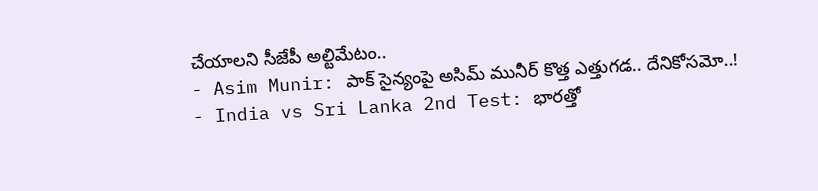చేయాలని సీజేపీ అల్టిమేటం..
- Asim Munir: పాక్ సైన్యంపై అసిమ్ మునీర్ కొత్త ఎత్తుగడ.. దేనికోసమో..!
- India vs Sri Lanka 2nd Test: భారత్తో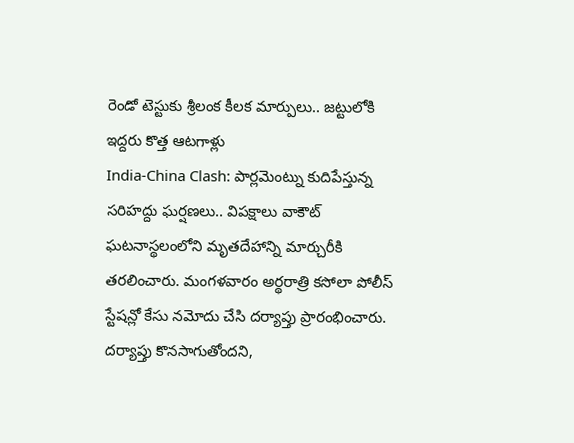రెండో టెస్టుకు శ్రీలంక కీలక మార్పులు.. జట్టులోకి ఇద్దరు కొత్త ఆటగాళ్లు
India-China Clash: పార్లమెంట్ను కుదిపేస్తున్న సరిహద్దు ఘర్షణలు.. విపక్షాలు వాకౌట్
ఘటనాస్థలంలోని మృతదేహాన్ని మార్చురీకి తరలించారు. మంగళవారం అర్థరాత్రి కసోలా పోలీస్ స్టేషన్లో కేసు నమోదు చేసి దర్యాప్తు ప్రారంభించారు. దర్యాప్తు కొనసాగుతోందని,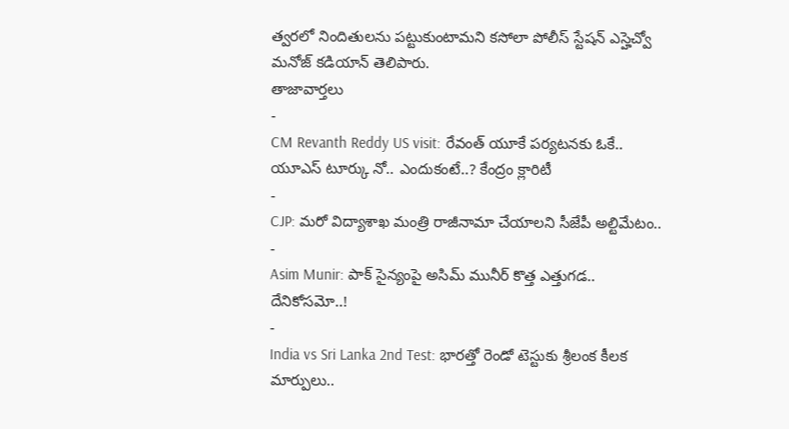త్వరలో నిందితులను పట్టుకుంటామని కసోలా పోలీస్ స్టేషన్ ఎస్హెచ్వో మనోజ్ కడియాన్ తెలిపారు.
తాజావార్తలు
-
CM Revanth Reddy US visit: రేవంత్ యూకే పర్యటనకు ఓకే.. యూఎస్ టూర్కు నో.. ఎందుకంటే..? కేంద్రం క్లారిటీ
-
CJP: మరో విద్యాశాఖ మంత్రి రాజీనామా చేయాలని సీజేపీ అల్టిమేటం..
-
Asim Munir: పాక్ సైన్యంపై అసిమ్ మునీర్ కొత్త ఎత్తుగడ.. దేనికోసమో..!
-
India vs Sri Lanka 2nd Test: భారత్తో రెండో టెస్టుకు శ్రీలంక కీలక మార్పులు..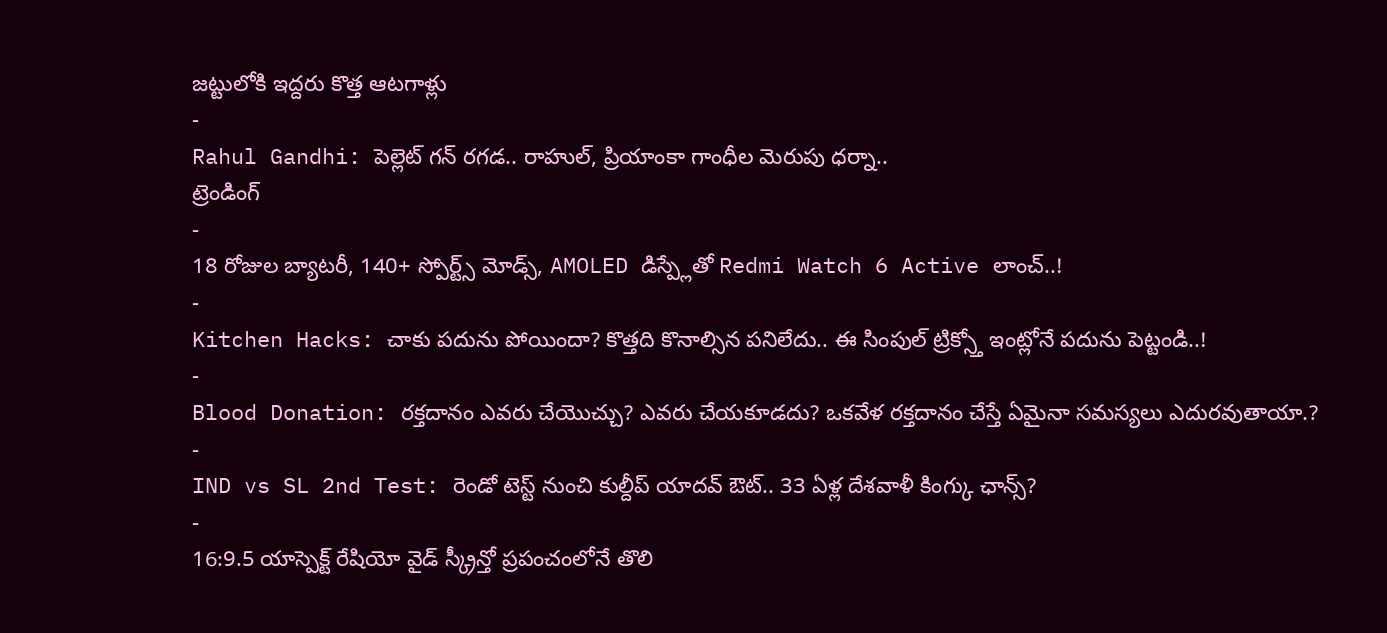జట్టులోకి ఇద్దరు కొత్త ఆటగాళ్లు
-
Rahul Gandhi: పెల్లెట్ గన్ రగడ.. రాహుల్, ప్రియాంకా గాంధీల మెరుపు ధర్నా..
ట్రెండింగ్
-
18 రోజుల బ్యాటరీ, 140+ స్పోర్ట్స్ మోడ్స్, AMOLED డిస్ప్లేతో Redmi Watch 6 Active లాంచ్..!
-
Kitchen Hacks: చాకు పదును పోయిందా? కొత్తది కొనాల్సిన పనిలేదు.. ఈ సింపుల్ ట్రిక్స్తో ఇంట్లోనే పదును పెట్టండి..!
-
Blood Donation: రక్తదానం ఎవరు చేయొచ్చు? ఎవరు చేయకూడదు? ఒకవేళ రక్తదానం చేస్తే ఏమైనా సమస్యలు ఎదురవుతాయా.?
-
IND vs SL 2nd Test: రెండో టెస్ట్ నుంచి కుల్దీప్ యాదవ్ ఔట్.. 33 ఏళ్ల దేశవాళీ కింగ్కు ఛాన్స్?
-
16:9.5 యాస్పెక్ట్ రేషియో వైడ్ స్క్రీన్తో ప్రపంచంలోనే తొలి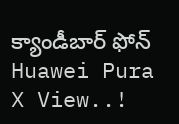క్యాండీబార్ ఫోన్ Huawei Pura X View..!